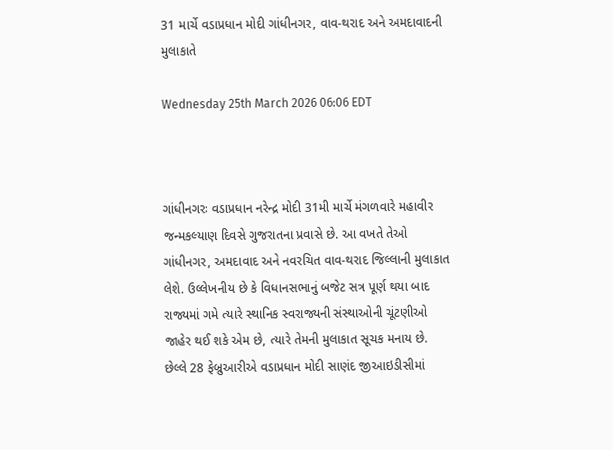31 માર્ચે વડાપ્રધાન મોદી ગાંધીનગર, વાવ-થરાદ અને અમદાવાદની મુલાકાતે

Wednesday 25th March 2026 06:06 EDT



ગાંધીનગરઃ વડાપ્રધાન નરેન્દ્ર મોદી 31મી માર્ચે મંગળવારે મહાવીર જન્મકલ્યાણ દિવસે ગુજરાતના પ્રવાસે છે. આ વખતે તેઓ ગાંધીનગર, અમદાવાદ અને નવરચિત વાવ-થરાદ જિલ્લાની મુલાકાત લેશે. ઉલ્લેખનીય છે કે વિધાનસભાનું બજેટ સત્ર પૂર્ણ થયા બાદ રાજ્યમાં ગમે ત્યારે સ્થાનિક સ્વરાજ્યની સંસ્થાઓની ચૂંટણીઓ જાહેર થઈ શકે એમ છે, ત્યારે તેમની મુલાકાત સૂચક મનાય છે.
છેલ્લે 28 ફેબ્રુઆરીએ વડાપ્રધાન મોદી સાણંદ જીઆઇડીસીમાં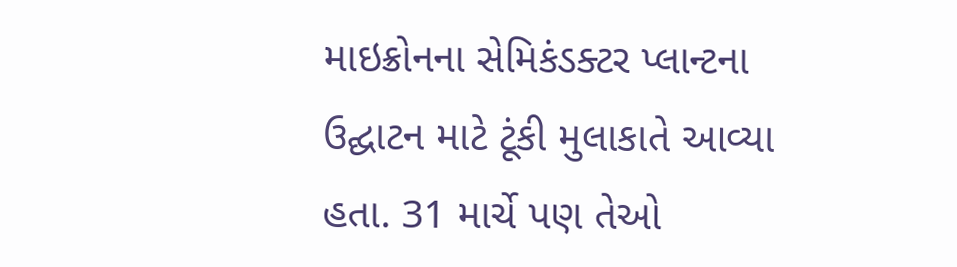માઇક્રોનના સેમિકંડક્ટર પ્લાન્ટના ઉદ્ઘાટન માટે ટૂંકી મુલાકાતે આવ્યા હતા. 31 માર્ચે પણ તેઓ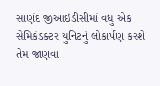સાણંદ જીઆઇડીસીમાં વધુ એક સેમિકંડક્ટર યુનિટનું લોકાર્પણ કરશે તેમ જાણવા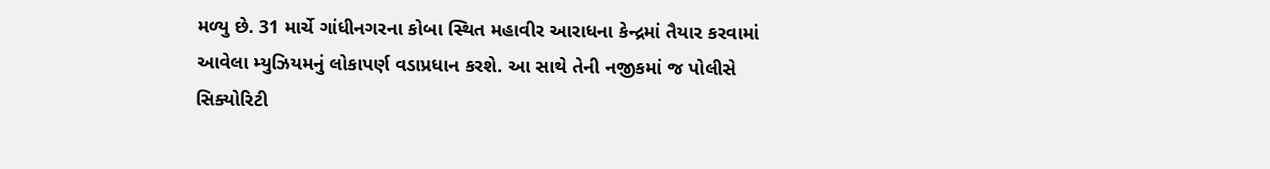મળ્યુ છે. 31 માર્ચે ગાંધીનગરના કોબા સ્થિત મહાવીર આરાધના કેન્દ્રમાં તૈયાર કરવામાં આવેલા મ્યુઝિયમનું લોકાપર્ણ વડાપ્રધાન કરશે. આ સાથે તેની નજીકમાં જ પોલીસે સિક્યોરિટી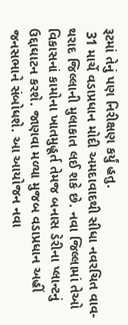રૂટમાં તેનું પણ નિરીક્ષણ કર્યું હતુ.
 31 માર્ચે વડાપ્રધાન મોદી અમદાવાદથી સીધા નવરચિત વાવ- થરાદ જિલ્લાની મુલાકાત લઈ શકે છે. નવા જિલ્લામાં તેઓ વિકાસનાં કામોના ખાતમુહૂર્ત તેમજ બનાસ ડેરીના પ્લાન્ટનું ઉદ્દાઘાટન કરશે. જાણવા મળ્યા મુજબ વડાપ્રધાન અહીં જનસભાને સંબોધશે. આ આયોજન નવા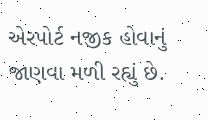એરપોર્ટ નજીક હોવાનું જાણવા મળી રહ્યું છે.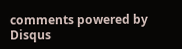comments powered by Disqus